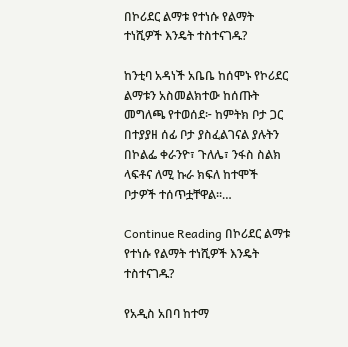በኮሪደር ልማቱ የተነሱ የልማት ተነሺዎች እንዴት ተስተናገዱ?

ከንቲባ አዳነች አቤቤ ከሰሞኑ የኮሪደር ልማቱን አስመልክተው ከሰጡት መግለጫ የተወሰደ፦ ከምትክ ቦታ ጋር በተያያዘ ሰፊ ቦታ ያስፈልገናል ያሉትን በኮልፌ ቀራንዮ፣ ጉለሌ፣ ንፋስ ስልክ ላፍቶና ለሚ ኩራ ክፍለ ከተሞች ቦታዎች ተሰጥቷቸዋል፡፡…

Continue Reading በኮሪደር ልማቱ የተነሱ የልማት ተነሺዎች እንዴት ተስተናገዱ?

የአዲስ አበባ ከተማ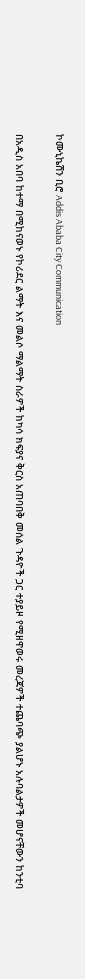ኮሙኒኬሽን ቢሮ Addis Ababa City Communication

በአዲስ አበባ ከተማ በሚከናወኑ የኮሪደር ልማት እና መልሶ ማልማት ስራዎች ከካሳ ክፍያና ቅርስ አጠባበቅ መሰል ጉዳዮች ጋር ተያይዞ የሚዘዋወሩ መረጃዎች ተጨባጭ ያልሆኑ አሉባልታዎች መሆናቸውን ከንቲባ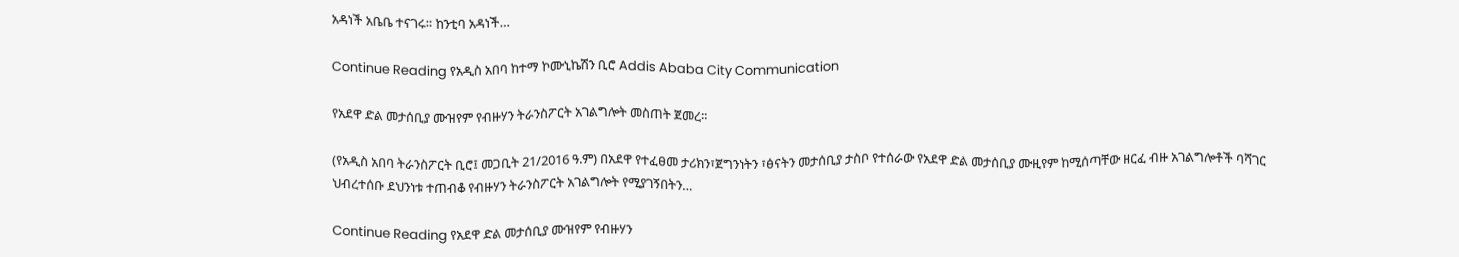አዳነች አቤቤ ተናገሩ። ከንቲባ አዳነች…

Continue Reading የአዲስ አበባ ከተማ ኮሙኒኬሽን ቢሮ Addis Ababa City Communication

የአደዋ ድል መታሰቢያ ሙዝየም የብዙሃን ትራንስፖርት አገልግሎት መስጠት ጀመረ።

(የአዲስ አበባ ትራንስፖርት ቢሮ፤ መጋቢት 21/2016 ዓ.ም) በአደዋ የተፈፀመ ታሪክን፣ጀግንነትን ፣ፅናትን መታሰቢያ ታስቦ የተሰራው የአደዋ ድል መታሰቢያ ሙዚየም ከሚሰጣቸው ዘርፈ ብዙ አገልግሎቶች ባሻገር ህብረተሰቡ ደህንነቱ ተጠብቆ የብዙሃን ትራንስፖርት አገልግሎት የሚያገኝበትን…

Continue Reading የአደዋ ድል መታሰቢያ ሙዝየም የብዙሃን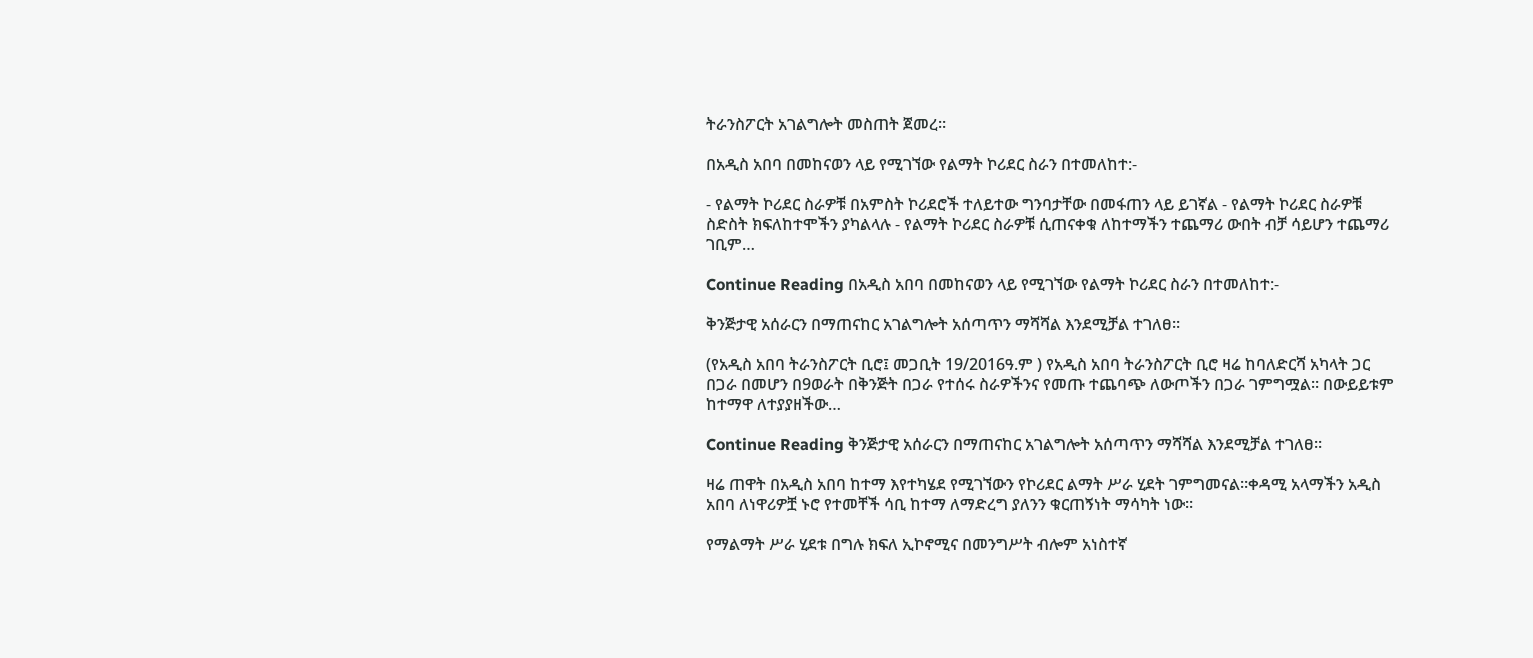ትራንስፖርት አገልግሎት መስጠት ጀመረ።

በአዲስ አበባ በመከናወን ላይ የሚገኘው የልማት ኮሪደር ስራን በተመለከተ:-

- የልማት ኮሪደር ስራዎቹ በአምስት ኮሪደሮች ተለይተው ግንባታቸው በመፋጠን ላይ ይገኛል - የልማት ኮሪደር ስራዎቹ ስድስት ክፍለከተሞችን ያካልላሉ - የልማት ኮሪደር ስራዎቹ ሲጠናቀቁ ለከተማችን ተጨማሪ ውበት ብቻ ሳይሆን ተጨማሪ ገቢም…

Continue Reading በአዲስ አበባ በመከናወን ላይ የሚገኘው የልማት ኮሪደር ስራን በተመለከተ:-

ቅንጅታዊ አሰራርን በማጠናከር አገልግሎት አሰጣጥን ማሻሻል እንደሚቻል ተገለፀ።

(የአዲስ አበባ ትራንስፖርት ቢሮ፤ መጋቢት 19/2016ዓ.ም ) የአዲስ አበባ ትራንስፖርት ቢሮ ዛሬ ከባለድርሻ አካላት ጋር በጋራ በመሆን በ9ወራት በቅንጅት በጋራ የተሰሩ ስራዎችንና የመጡ ተጨባጭ ለውጦችን በጋራ ገምግሟል። በውይይቱም ከተማዋ ለተያያዘችው…

Continue Reading ቅንጅታዊ አሰራርን በማጠናከር አገልግሎት አሰጣጥን ማሻሻል እንደሚቻል ተገለፀ።

ዛሬ ጠዋት በአዲስ አበባ ከተማ እየተካሄደ የሚገኘውን የኮሪደር ልማት ሥራ ሂደት ገምግመናል።ቀዳሚ አላማችን አዲስ አበባ ለነዋሪዎቿ ኑሮ የተመቸች ሳቢ ከተማ ለማድረግ ያለንን ቁርጠኝነት ማሳካት ነው።

የማልማት ሥራ ሂደቱ በግሉ ክፍለ ኢኮኖሚና በመንግሥት ብሎም አነስተኛ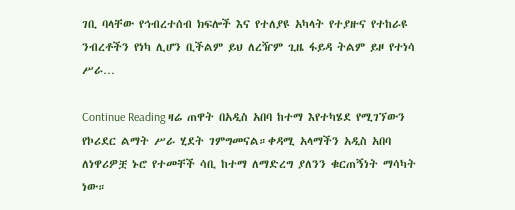ገቢ ባላቸው የኅብረተሰብ ክፍሎች እና የተለያዩ አካላት የተያዙና የተከራዩ ንብረቶችን የነካ ሊሆን ቢችልም ይህ ለረዥም ጊዜ ፋይዳ ትልም ይዞ የተነሳ ሥራ…

Continue Reading ዛሬ ጠዋት በአዲስ አበባ ከተማ እየተካሄደ የሚገኘውን የኮሪደር ልማት ሥራ ሂደት ገምግመናል።ቀዳሚ አላማችን አዲስ አበባ ለነዋሪዎቿ ኑሮ የተመቸች ሳቢ ከተማ ለማድረግ ያለንን ቁርጠኝነት ማሳካት ነው።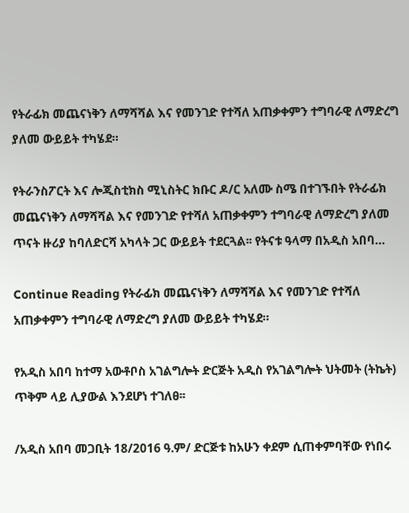የትራፊክ መጨናነቅን ለማሻሻል እና የመንገድ የተሻለ አጠቃቀምን ተግባራዊ ለማድረግ ያለመ ውይይት ተካሄደ።

የትራንስፖርት እና ሎጂስቲክስ ሚኒስትር ክቡር ዶ/ር አለሙ ስሜ በተገኙበት የትራፊክ መጨናነቅን ለማሻሻል እና የመንገድ የተሻለ አጠቃቀምን ተግባራዊ ለማድረግ ያለመ ጥናት ዙሪያ ከባለድርሻ አካላት ጋር ውይይት ተደርጓል፡፡ የትናቱ ዓላማ በአዲስ አበባ…

Continue Reading የትራፊክ መጨናነቅን ለማሻሻል እና የመንገድ የተሻለ አጠቃቀምን ተግባራዊ ለማድረግ ያለመ ውይይት ተካሄደ።

የአዲስ አበባ ከተማ አውቶቦስ አገልግሎት ድርጅት አዲስ የአገልግሎት ህትመት (ትኬት) ጥቅም ላይ ሊያውል እንደሆነ ተገለፀ፡፡

/አዲስ አበባ መጋቢት 18/2016 ዓ.ም/ ድርጅቱ ከአሁን ቀደም ሲጠቀምባቸው የነበሩ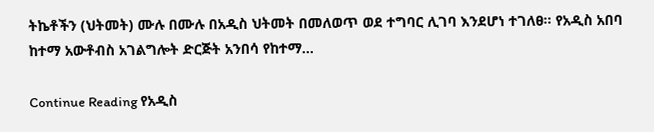ትኬቶችን (ህትመት) ሙሉ በሙሉ በአዲስ ህትመት በመለወጥ ወደ ተግባር ሊገባ እንደሆነ ተገለፀ፡፡ የአዲስ አበባ ከተማ አውቶብስ አገልግሎት ድርጅት አንበሳ የከተማ…

Continue Reading የአዲስ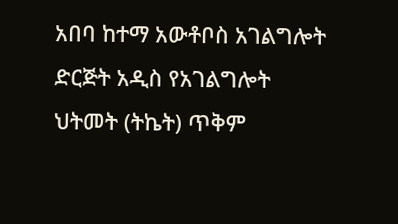አበባ ከተማ አውቶቦስ አገልግሎት ድርጅት አዲስ የአገልግሎት ህትመት (ትኬት) ጥቅም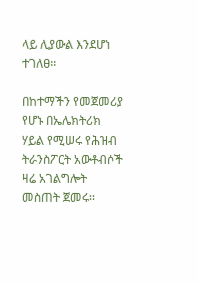ላይ ሊያውል እንደሆነ ተገለፀ፡፡

በከተማችን የመጀመሪያ የሆኑ በኤሌክትሪክ ሃይል የሚሠሩ የሕዝብ ትራንስፖርት አውቶብሶች ዛሬ አገልግሎት መስጠት ጀመሩ፡፡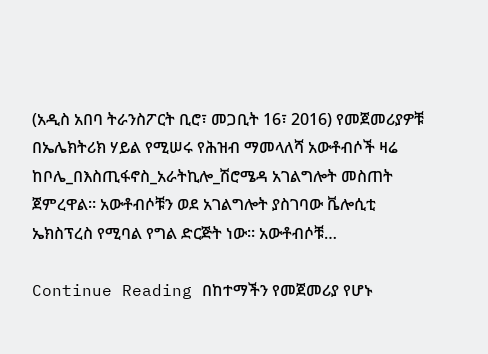(አዲስ አበባ ትራንስፖርት ቢሮ፣ መጋቢት 16፣ 2016) የመጀመሪያዎቹ በኤሌክትሪክ ሃይል የሚሠሩ የሕዝብ ማመላለሻ አውቶብሶች ዛሬ ከቦሌ_በእስጢፋኖስ_አራትኪሎ_ሽሮሜዳ አገልግሎት መስጠት ጀምረዋል። አውቶብሶቹን ወደ አገልግሎት ያስገባው ቬሎሲቲ ኤክስፕረስ የሚባል የግል ድርጅት ነው። አውቶብሶቹ…

Continue Reading በከተማችን የመጀመሪያ የሆኑ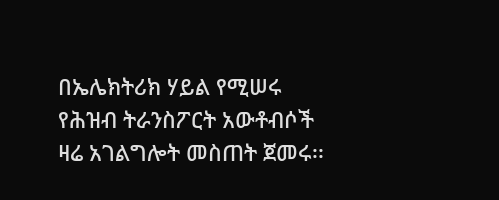በኤሌክትሪክ ሃይል የሚሠሩ የሕዝብ ትራንስፖርት አውቶብሶች ዛሬ አገልግሎት መስጠት ጀመሩ፡፡